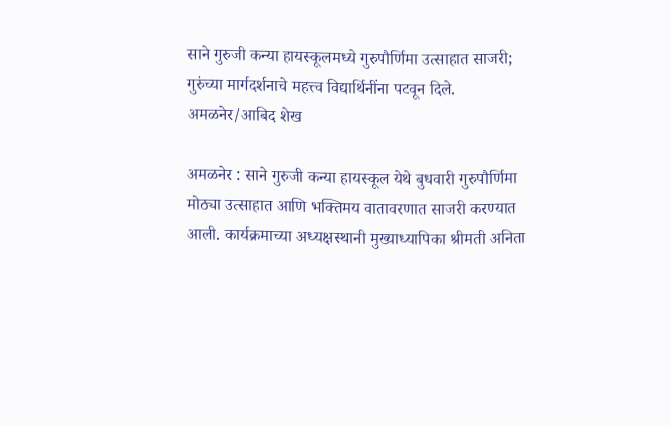साने गुरुजी कन्या हायस्कूलमध्ये गुरुपौर्णिमा उत्साहात साजरी; गुरुंच्या मार्गदर्शनाचे महत्त्व विद्यार्थिनींना पटवून दिले.
अमळनेर/आबिद शेख

अमळनेर : साने गुरुजी कन्या हायस्कूल येथे बुधवारी गुरुपौर्णिमा मोठ्या उत्साहात आणि भक्तिमय वातावरणात साजरी करण्यात आली. कार्यक्रमाच्या अध्यक्षस्थानी मुख्याध्यापिका श्रीमती अनिता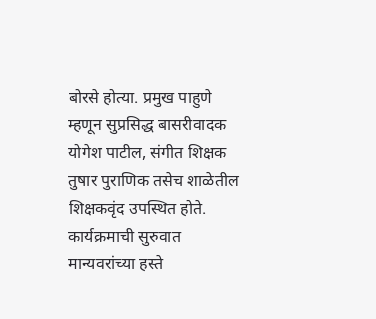बोरसे होत्या. प्रमुख पाहुणे म्हणून सुप्रसिद्ध बासरीवादक योगेश पाटील, संगीत शिक्षक तुषार पुराणिक तसेच शाळेतील शिक्षकवृंद उपस्थित होते.
कार्यक्रमाची सुरुवात मान्यवरांच्या हस्ते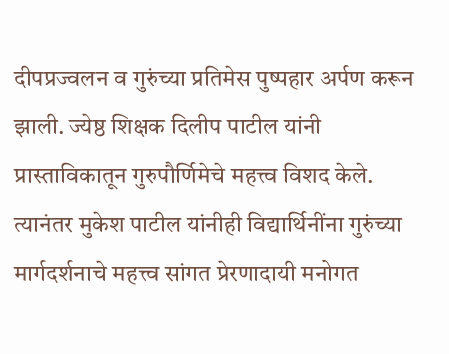दीपप्रज्वलन व गुरुंच्या प्रतिमेस पुष्पहार अर्पण करून झाली. ज्येष्ठ शिक्षक दिलीप पाटील यांनी प्रास्ताविकातून गुरुपौर्णिमेचे महत्त्व विशद केले. त्यानंतर मुकेश पाटील यांनीही विद्यार्थिनींना गुरुंच्या मार्गदर्शनाचे महत्त्व सांगत प्रेरणादायी मनोगत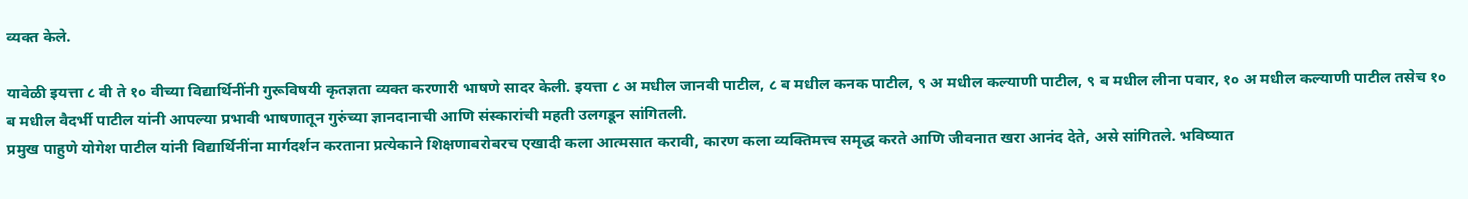व्यक्त केले.

यावेळी इयत्ता ८ वी ते १० वीच्या विद्यार्थिनींनी गुरूविषयी कृतज्ञता व्यक्त करणारी भाषणे सादर केली. इयत्ता ८ अ मधील जानवी पाटील, ८ ब मधील कनक पाटील, ९ अ मधील कल्याणी पाटील, ९ ब मधील लीना पवार, १० अ मधील कल्याणी पाटील तसेच १० ब मधील वैदर्भी पाटील यांनी आपल्या प्रभावी भाषणातून गुरुंच्या ज्ञानदानाची आणि संस्कारांची महती उलगडून सांगितली.
प्रमुख पाहुणे योगेश पाटील यांनी विद्यार्थिनींना मार्गदर्शन करताना प्रत्येकाने शिक्षणाबरोबरच एखादी कला आत्मसात करावी, कारण कला व्यक्तिमत्त्व समृद्ध करते आणि जीवनात खरा आनंद देते, असे सांगितले. भविष्यात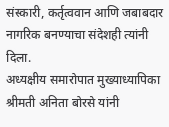संस्कारी, कर्तृत्ववान आणि जबाबदार नागरिक बनण्याचा संदेशही त्यांनी दिला.
अध्यक्षीय समारोपात मुख्याध्यापिका श्रीमती अनिता बोरसे यांनी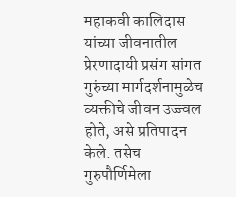महाकवी कालिदास यांच्या जीवनातील प्रेरणादायी प्रसंग सांगत गुरुंच्या मार्गदर्शनामुळेच व्यक्तीचे जीवन उज्ज्वल होते, असे प्रतिपादन केले. तसेच गुरुपौर्णिमेला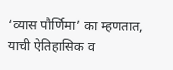‘व्यास पौर्णिमा’ का म्हणतात, याची ऐतिहासिक व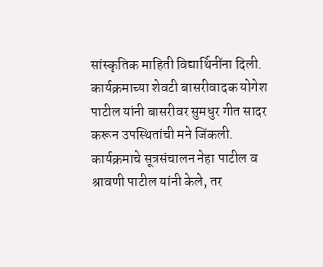सांस्कृतिक माहिती विद्यार्थिनींना दिली.
कार्यक्रमाच्या शेवटी बासरीवादक योगेश पाटील यांनी बासरीवर सुमधुर गीत सादर करून उपस्थितांची मने जिंकली. कार्यक्रमाचे सूत्रसंचालन नेहा पाटील व श्रावणी पाटील यांनी केले, तर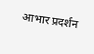आभार प्रदर्शन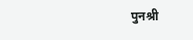पुनश्री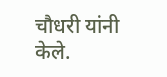चौधरी यांनी केले.